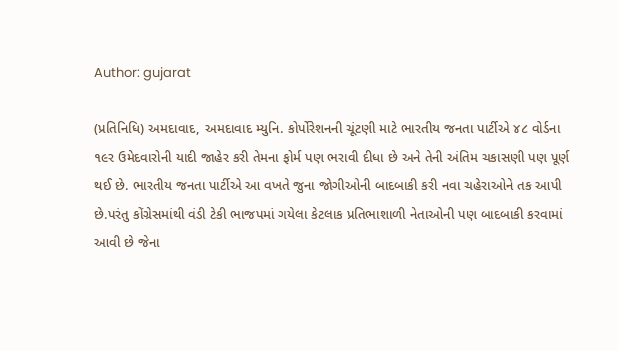Author: gujarat

(પ્રતિનિધિ) અમદાવાદ, અમદાવાદ મ્યુનિ. કોર્પોરેશનની ચૂંટણી માટે ભારતીય જનતા પાર્ટીએ ૪૮ વોર્ડના ૧૯ર ઉમેદવારોની યાદી જાહેર કરી તેમના ફોર્મ પણ ભરાવી દીધા છે અને તેની અંતિમ ચકાસણી પણ પૂર્ણ થઈ છે. ભારતીય જનતા પાર્ટીએ આ વખતે જુના જોગીઓની બાદબાકી કરી નવા ચહેરાઓને તક આપી છે.પરંતુ કોંગ્રેસમાંથી વંડી ટેકી ભાજપમાં ગયેલા કેટલાક પ્રતિભાશાળી નેતાઓની પણ બાદબાકી કરવામાં આવી છે જેના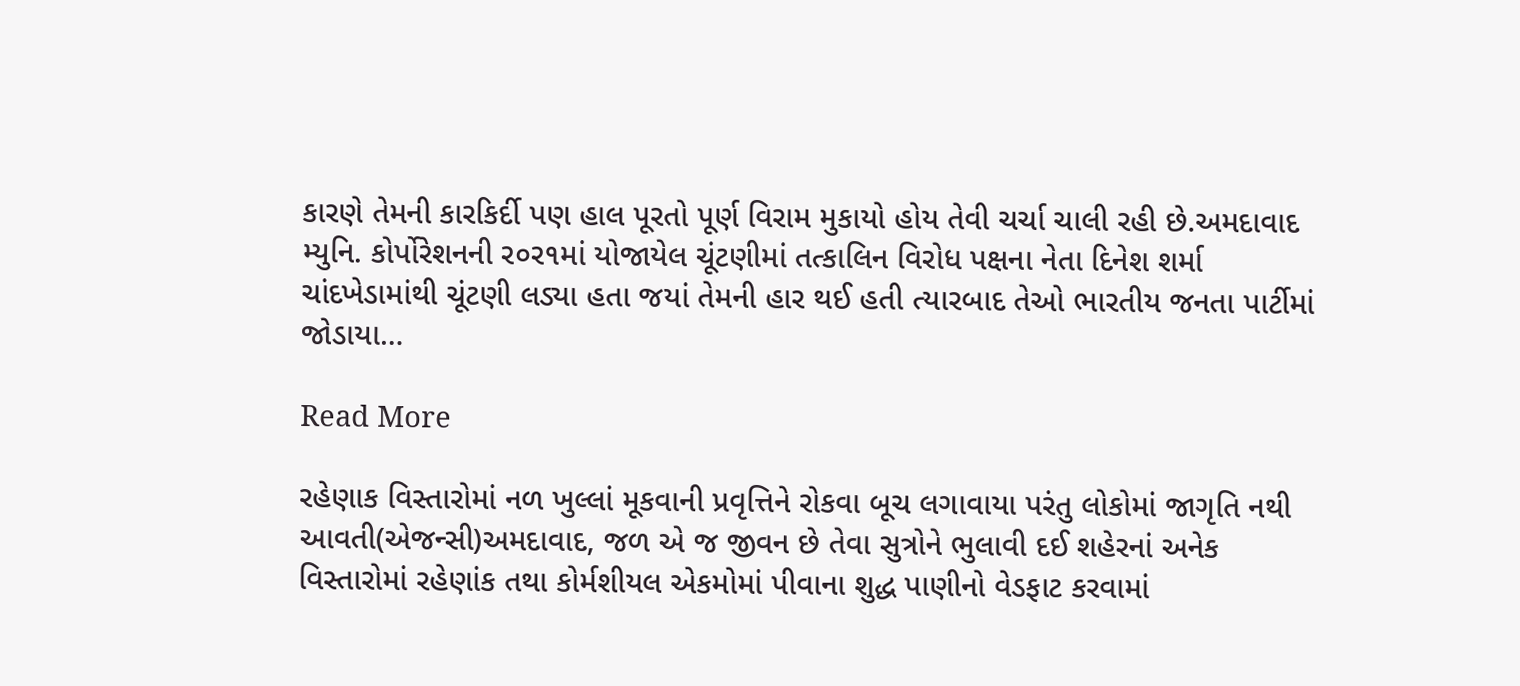કારણે તેમની કારકિર્દી પણ હાલ પૂરતો પૂર્ણ વિરામ મુકાયો હોય તેવી ચર્ચા ચાલી રહી છે.અમદાવાદ મ્યુનિ. કોર્પોરેશનની ર૦ર૧માં યોજાયેલ ચૂંટણીમાં તત્કાલિન વિરોધ પક્ષના નેતા દિનેશ શર્મા ચાંદખેડામાંથી ચૂંટણી લડ્યા હતા જયાં તેમની હાર થઈ હતી ત્યારબાદ તેઓ ભારતીય જનતા પાર્ટીમાં જોડાયા…

Read More

રહેણાક વિસ્તારોમાં નળ ખુલ્લાં મૂકવાની પ્રવૃત્તિને રોકવા બૂચ લગાવાયા પરંતુ લોકોમાં જાગૃતિ નથી આવતી(એજન્સી)અમદાવાદ, જળ એ જ જીવન છે તેવા સુત્રોને ભુલાવી દઈ શહેરનાં અનેક વિસ્તારોમાં રહેણાંક તથા કોર્મશીયલ એકમોમાં પીવાના શુદ્ધ પાણીનો વેડફાટ કરવામાં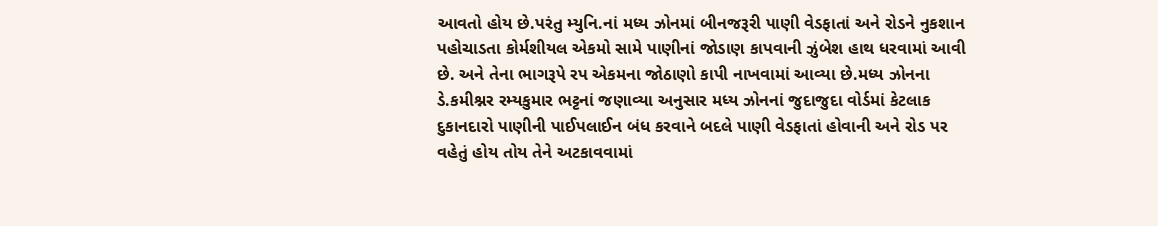આવતો હોય છે.પરંતુ મ્યુનિ.નાં મધ્ય ઝોનમાં બીનજરૂરી પાણી વેડફાતાં અને રોડને નુકશાન પહોચાડતા કોર્મશીયલ એકમો સામે પાણીનાં જોડાણ કાપવાની ઝુંબેશ હાથ ધરવામાં આવી છે. અને તેના ભાગરૂપે રપ એકમના જોઠાણો કાપી નાખવામાં આવ્યા છે.મધ્ય ઝોનના ડે.કમીશ્નર રમ્યકુમાર ભટ્ટનાં જણાવ્યા અનુસાર મધ્ય ઝોનનાં જુદાજુદા વોર્ડમાં કેટલાક દુકાનદારો પાણીની પાઈપલાઈન બંધ કરવાને બદલે પાણી વેડફાતાં હોવાની અને રોડ પર વહેતું હોય તોય તેને અટકાવવામાં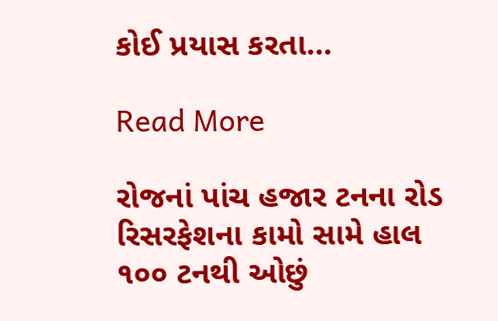કોઈ પ્રયાસ કરતા…

Read More

રોજનાં પાંચ હજાર ટનના રોડ રિસરફેશના કામો સામે હાલ ૧૦૦ ટનથી ઓછું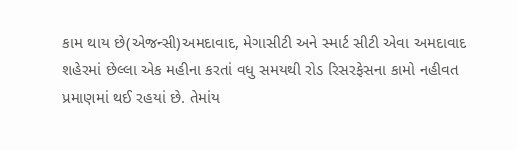કામ થાય છે(એજન્સી)અમદાવાદ, મેગાસીટી અને સ્માર્ટ સીટી એવા અમદાવાદ શહેરમાં છેલ્લા એક મહીના કરતાં વધુ સમયથી રોડ રિસરફેસના કામો નહીવત પ્રમાણમાં થઈ રહયાં છે. તેમાંય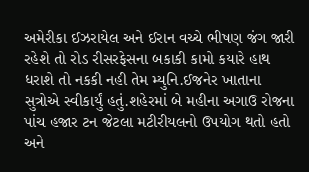અમેરીકા ઈઝરાયેલ અને ઈરાન વચ્ચે ભીષણ જંગ જારી રહેશે તો રોડ રીસરફેસના બકાકી કામો કયારે હાથ ધરાશે તો નકકી નહી તેમ મ્યુનિ.ઈજનેર ખાતાના સુત્રોએ સ્વીકાર્યું હતું.શહેરમાં બે મહીના અગાઉ રોજના પાંચ હજાર ટન જેટલા મટીરીયલનો ઉપયોગ થતો હતો અને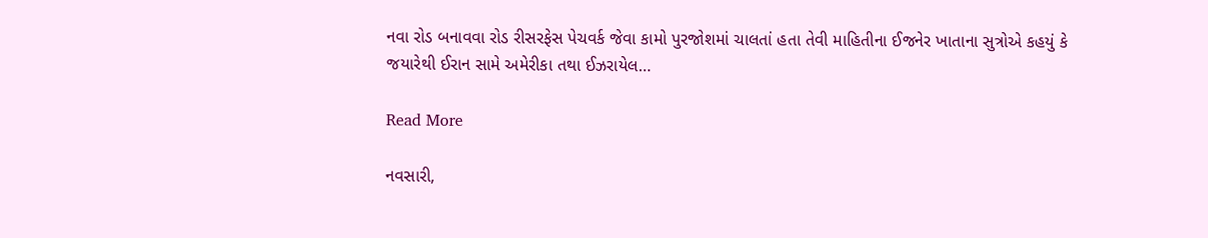નવા રોડ બનાવવા રોડ રીસરફેસ પેચવર્ક જેવા કામો પુરજોશમાં ચાલતાં હતા તેવી માહિતીના ઈજનેર ખાતાના સુત્રોએ કહયું કે જયારેથી ઈરાન સામે અમેરીકા તથા ઈઝરાયેલ…

Read More

નવસારી,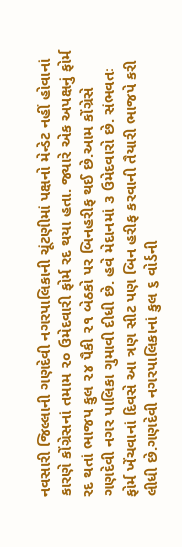નવસારી જિલ્લાની ગણદેવી નગરપાલિકાની ચૂંટણીમાં પક્ષનો મેન્ડેટ નહીં હોવાનાં કારણે કોંગ્રેસનાં તમામ ૨૦ ઉમેદવારી ફોર્મ રદ થયા હતા. જ્યારે એક અપક્ષનું ફોર્મ રદ થતાં ભાજપ કુલ ૨૪ પૈકી ૨૧ બેઠકો પર બિનહરીફ થઈ છે.આમ કોંગ્રેસે ગણદેવી નગર પાલિકા ગુમાવી દીધી છે. હવે મેદાનમાં ૩ ઉમેદવારો છે. સંભવતઃ ફોર્મ ખેંચવાનાં દિવસે આ ત્રણ સીટ પણ બિન હરીફ કરવાની તૈયારી ભાજપે કરી લીધી છે.ગણદેવી નગરપાલિકાનાં કુલ ૬ વોર્ડની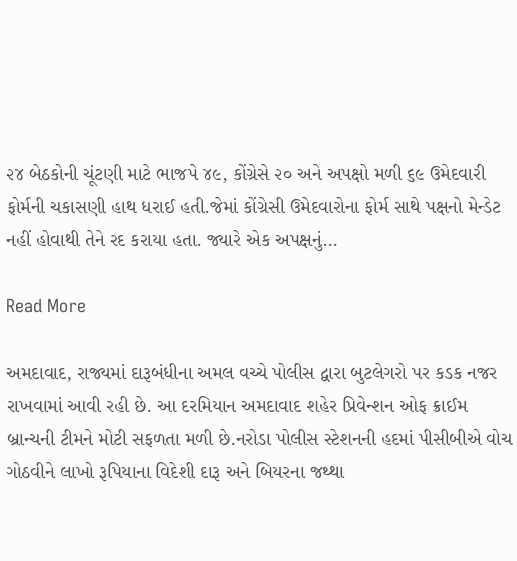૨૪ બેઠકોની ચૂંટણી માટે ભાજપે ૪૯, કોંગ્રેસે ૨૦ અને અપક્ષો મળી ૬૯ ઉમેદવારી ફોર્મની ચકાસણી હાથ ધરાઈ હતી.જેમાં કોંગ્રેસી ઉમેદવારોના ફોર્મ સાથે પક્ષનો મેન્ડેટ નહીં હોવાથી તેને રદ કરાયા હતા. જ્યારે એક અપક્ષનું…

Read More

અમદાવાદ, રાજ્યમાં દારૂબંધીના અમલ વચ્ચે પોલીસ દ્વારા બુટલેગરો પર કડક નજર રાખવામાં આવી રહી છે. આ દરમિયાન અમદાવાદ શહેર પ્રિવેન્શન ઓફ ક્રાઈમ બ્રાન્ચની ટીમને મોટી સફળતા મળી છે.નરોડા પોલીસ સ્ટેશનની હદમાં પીસીબીએ વોચ ગોઠવીને લાખો રૂપિયાના વિદેશી દારૂ અને બિયરના જથ્થા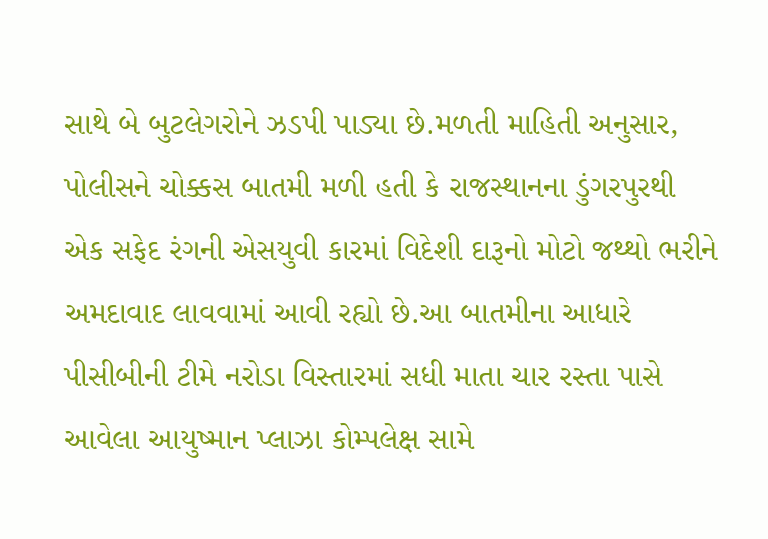સાથે બે બુટલેગરોને ઝડપી પાડ્યા છે.મળતી માહિતી અનુસાર, પોલીસને ચોક્કસ બાતમી મળી હતી કે રાજસ્થાનના ડુંગરપુરથી એક સફેદ રંગની એસયુવી કારમાં વિદેશી દારૂનો મોટો જથ્થો ભરીને અમદાવાદ લાવવામાં આવી રહ્યો છે.આ બાતમીના આધારે પીસીબીની ટીમે નરોડા વિસ્તારમાં સધી માતા ચાર રસ્તા પાસે આવેલા આયુષ્માન પ્લાઝા કોમ્પલેક્ષ સામે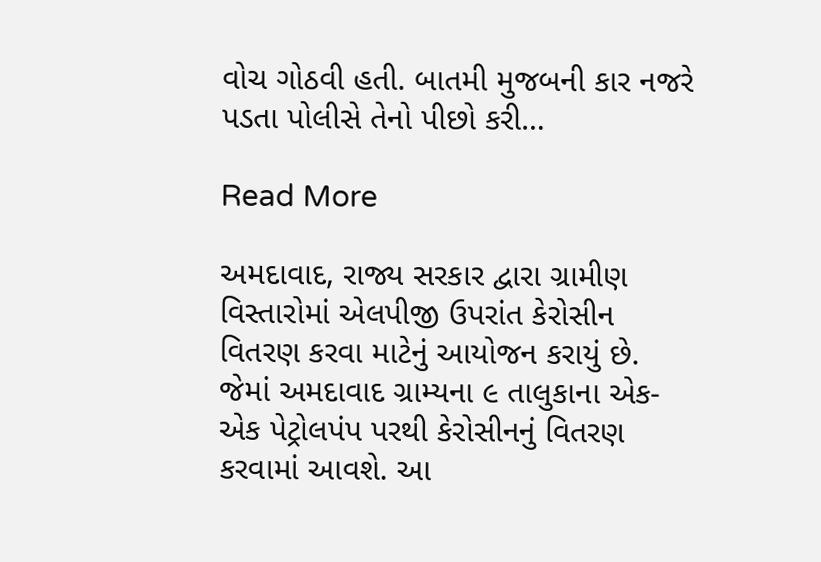વોચ ગોઠવી હતી. બાતમી મુજબની કાર નજરે પડતા પોલીસે તેનો પીછો કરી…

Read More

અમદાવાદ, રાજ્ય સરકાર દ્વારા ગ્રામીણ વિસ્તારોમાં એલપીજી ઉપરાંત કેરોસીન વિતરણ કરવા માટેનું આયોજન કરાયું છે. જેમાં અમદાવાદ ગ્રામ્યના ૯ તાલુકાના એક-એક પેટ્રોલપંપ પરથી કેરોસીનનું વિતરણ કરવામાં આવશે. આ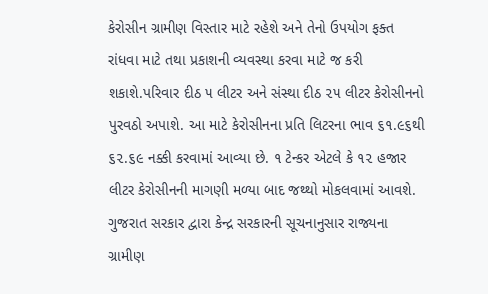કેરોસીન ગ્રામીણ વિસ્તાર માટે રહેશે અને તેનો ઉપયોગ ફક્ત રાંધવા માટે તથા પ્રકાશની વ્યવસ્થા કરવા માટે જ કરી શકાશે.પરિવાર દીઠ ૫ લીટર અને સંસ્થા દીઠ ૨૫ લીટર કેરોસીનનો પુરવઠો અપાશે. આ માટે કેરોસીનના પ્રતિ લિટરના ભાવ ૬૧.૯૬થી ૬૨.૬૯ નક્કી કરવામાં આવ્યા છે. ૧ ટેન્કર એટલે કે ૧૨ હજાર લીટર કેરોસીનની માગણી મળ્યા બાદ જથ્થો મોકલવામાં આવશે. ગુજરાત સરકાર દ્વારા કેન્દ્ર સરકારની સૂચનાનુસાર રાજ્યના ગ્રામીણ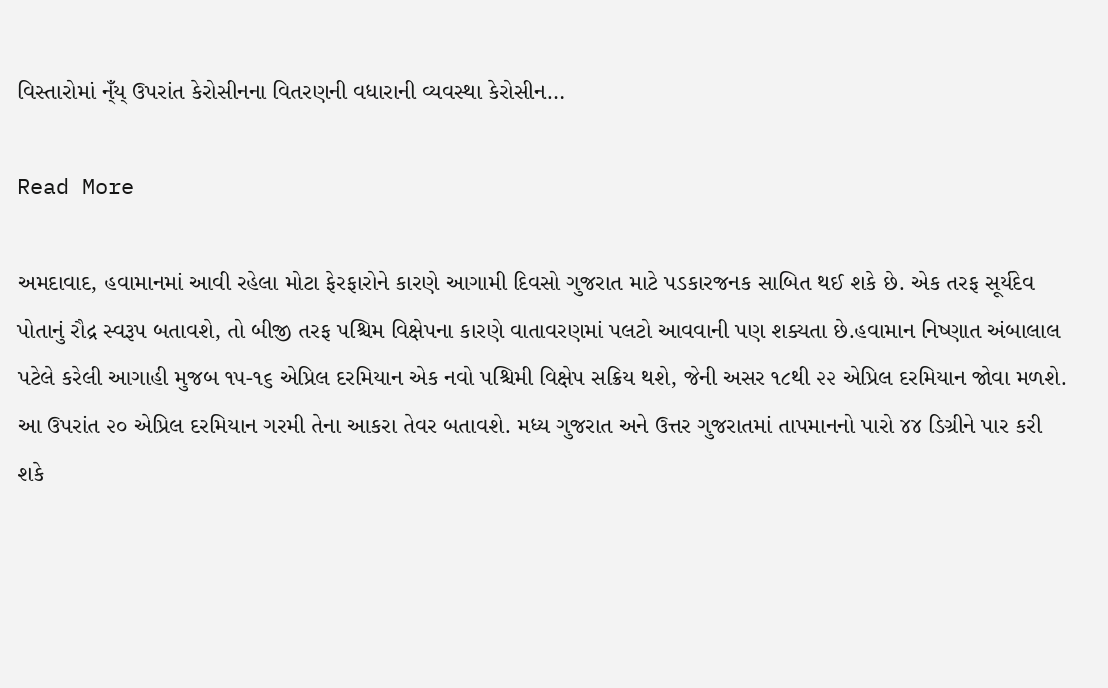વિસ્તારોમાં ન્ઁય્ ઉપરાંત કેરોસીનના વિતરણની વધારાની વ્યવસ્થા કેરોસીન…

Read More

અમદાવાદ, હવામાનમાં આવી રહેલા મોટા ફેરફારોને કારણે આગામી દિવસો ગુજરાત માટે પડકારજનક સાબિત થઈ શકે છે. એક તરફ સૂર્યદેવ પોતાનું રૌદ્ર સ્વરૂપ બતાવશે, તો બીજી તરફ પશ્ચિમ વિક્ષેપના કારણે વાતાવરણમાં પલટો આવવાની પણ શક્યતા છે.હવામાન નિષ્ણાત અંબાલાલ પટેલે કરેલી આગાહી મુજબ ૧૫-૧૬ એપ્રિલ દરમિયાન એક નવો પશ્ચિમી વિક્ષેપ સક્રિય થશે, જેની અસર ૧૮થી ૨૨ એપ્રિલ દરમિયાન જોવા મળશે. આ ઉપરાંત ૨૦ એપ્રિલ દરમિયાન ગરમી તેના આકરા તેવર બતાવશે. મધ્ય ગુજરાત અને ઉત્તર ગુજરાતમાં તાપમાનનો પારો ૪૪ ડિગ્રીને પાર કરી શકે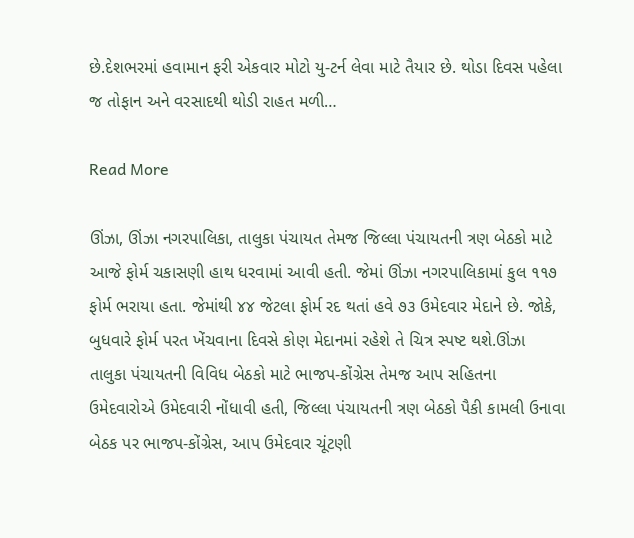છે.દેશભરમાં હવામાન ફરી એકવાર મોટો યુ-ટર્ન લેવા માટે તૈયાર છે. થોડા દિવસ પહેલા જ તોફાન અને વરસાદથી થોડી રાહત મળી…

Read More

ઊંઝા, ઊંઝા નગરપાલિકા, તાલુકા પંચાયત તેમજ જિલ્લા પંચાયતની ત્રણ બેઠકો માટે આજે ફોર્મ ચકાસણી હાથ ધરવામાં આવી હતી. જેમાં ઊંઝા નગરપાલિકામાં કુલ ૧૧૭ ફોર્મ ભરાયા હતા. જેમાંથી ૪૪ જેટલા ફોર્મ રદ થતાં હવે ૭૩ ઉમેદવાર મેદાને છે. જોકે, બુધવારે ફોર્મ પરત ખેંચવાના દિવસે કોણ મેદાનમાં રહેશે તે ચિત્ર સ્પષ્ટ થશે.ઊંઝા તાલુકા પંચાયતની વિવિધ બેઠકો માટે ભાજપ-કોંગ્રેસ તેમજ આપ સહિતના ઉમેદવારોએ ઉમેદવારી નોંધાવી હતી, જિલ્લા પંચાયતની ત્રણ બેઠકો પૈકી કામલી ઉનાવા બેઠક પર ભાજપ-કોંગ્રેસ, આપ ઉમેદવાર ચૂંટણી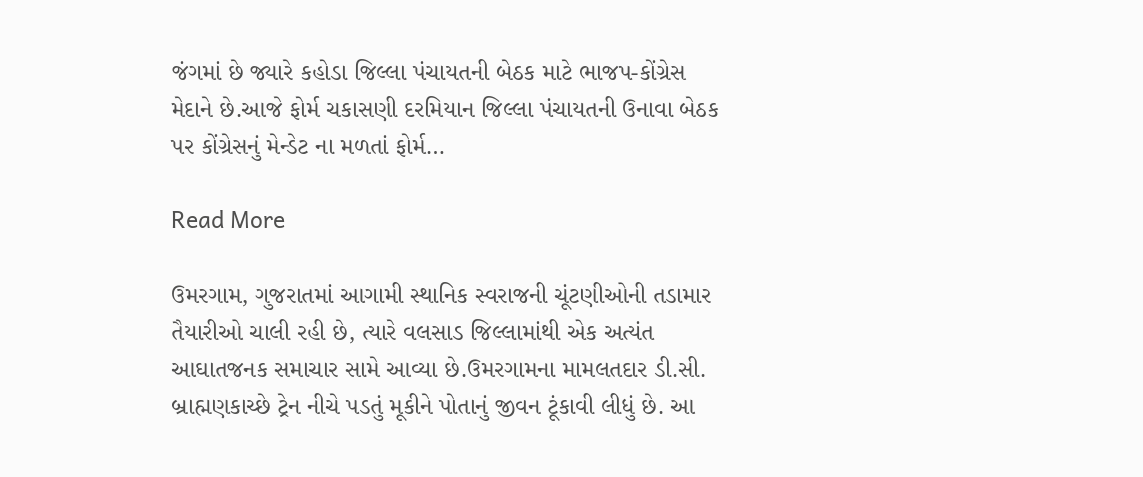જંગમાં છે જ્યારે કહોડા જિલ્લા પંચાયતની બેઠક માટે ભાજપ-કોંગ્રેસ મેદાને છે.આજે ફોર્મ ચકાસણી દરમિયાન જિલ્લા પંચાયતની ઉનાવા બેઠક પર કોંગ્રેસનું મેન્ડેટ ના મળતાં ફોર્મ…

Read More

ઉમરગામ, ગુજરાતમાં આગામી સ્થાનિક સ્વરાજની ચૂંટણીઓની તડામાર તૈયારીઓ ચાલી રહી છે, ત્યારે વલસાડ જિલ્લામાંથી એક અત્યંત આઘાતજનક સમાચાર સામે આવ્યા છે.ઉમરગામના મામલતદાર ડી.સી. બ્રાહ્મણકાચ્છે ટ્રેન નીચે પડતું મૂકીને પોતાનું જીવન ટૂંકાવી લીધું છે. આ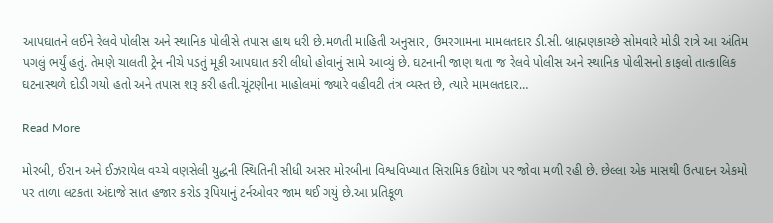આપઘાતને લઈને રેલવે પોલીસ અને સ્થાનિક પોલીસે તપાસ હાથ ધરી છે.મળતી માહિતી અનુસાર, ઉમરગામના મામલતદાર ડી.સી. બ્રાહ્મણકાચ્છે સોમવારે મોડી રાત્રે આ અંતિમ પગલું ભર્યું હતું. તેમણે ચાલતી ટ્રેન નીચે પડતું મૂકી આપઘાત કરી લીધો હોવાનું સામે આવ્યું છે. ઘટનાની જાણ થતા જ રેલવે પોલીસ અને સ્થાનિક પોલીસનો કાફલો તાત્કાલિક ઘટનાસ્થળે દોડી ગયો હતો અને તપાસ શરૂ કરી હતી.ચૂંટણીના માહોલમાં જ્યારે વહીવટી તંત્ર વ્યસ્ત છે, ત્યારે મામલતદાર…

Read More

મોરબી, ઈરાન અને ઈઝરાયેલ વચ્ચે વણસેલી યુદ્ધની સ્થિતિની સીધી અસર મોરબીના વિશ્વવિખ્યાત સિરામિક ઉદ્યોગ પર જોવા મળી રહી છે. છેલ્લા એક માસથી ઉત્પાદન એકમો પર તાળા લટકતા અંદાજે સાત હજાર કરોડ રૂપિયાનું ટર્નઓવર જામ થઈ ગયું છે.આ પ્રતિકૂળ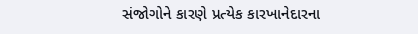સંજોગોને કારણે પ્રત્યેક કારખાનેદારના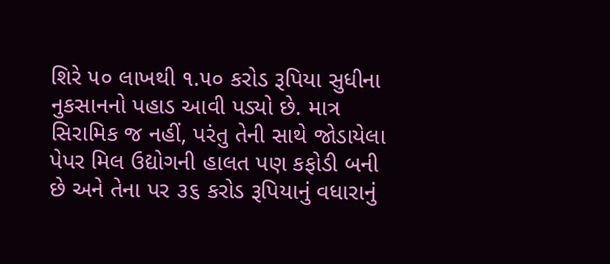શિરે ૫૦ લાખથી ૧.૫૦ કરોડ રૂપિયા સુધીના નુકસાનનો પહાડ આવી પડ્યો છે. માત્ર સિરામિક જ નહીં, પરંતુ તેની સાથે જોડાયેલા પેપર મિલ ઉદ્યોગની હાલત પણ કફોડી બની છે અને તેના પર ૩૬ કરોડ રૂપિયાનું વધારાનું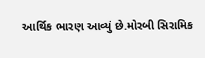આર્થિક ભારણ આવ્યું છે.મોરબી સિરામિક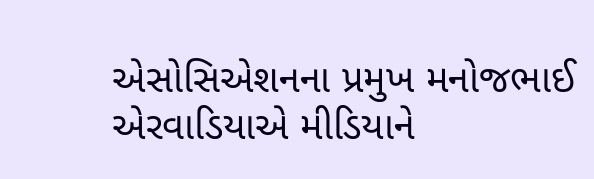એસોસિએશનના પ્રમુખ મનોજભાઈ એરવાડિયાએ મીડિયાને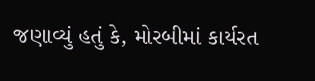જણાવ્યું હતું કે, મોરબીમાં કાર્યરત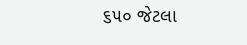૬૫૦ જેટલા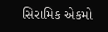સિરામિક એકમો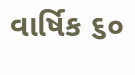વાર્ષિક ૬૦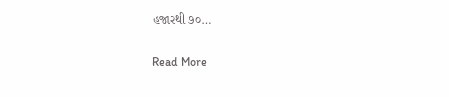હજારથી ૭૦…

Read More